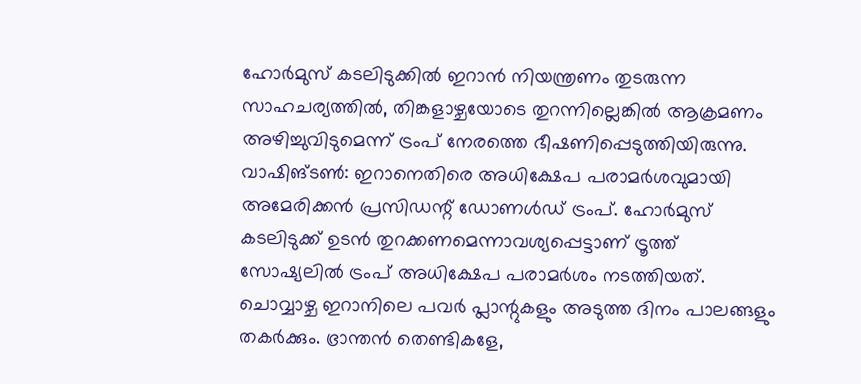ഹോർമുസ് കടലിടുക്കിൽ ഇറാൻ നിയന്ത്രണം തുടരുന്ന സാഹചര്യത്തിൽ, തിങ്കളാഴ്ചയോടെ തുറന്നില്ലെങ്കിൽ ആക്രമണം അഴിച്ചുവിടുമെന്ന് ട്രംപ് നേരത്തെ ഭീഷണിപ്പെടുത്തിയിരുന്നു.
വാഷിങ്ടൺ: ഇറാനെതിരെ അധിക്ഷേപ പരാമർശവുമായി അമേരിക്കൻ പ്രസിഡന്റ് ഡോണൾഡ് ട്രംപ്. ഹോർമുസ് കടലിടുക്ക് ഉടൻ തുറക്കണമെന്നാവശ്യപ്പെട്ടാണ് ട്രൂത്ത് സോഷ്യലിൽ ട്രംപ് അധിക്ഷേപ പരാമർശം നടത്തിയത്. ചൊവ്വാഴ്ച ഇറാനിലെ പവർ പ്ലാന്റുകളും അടുത്ത ദിനം പാലങ്ങളും തകർക്കും. ഭ്രാന്തൻ തെണ്ടികളേ,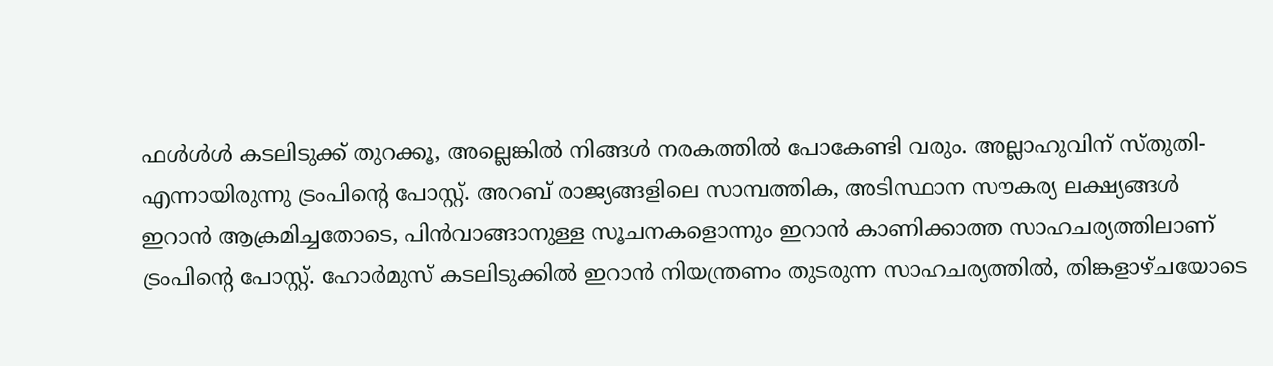ഫൾൾൾ കടലിടുക്ക് തുറക്കൂ, അല്ലെങ്കിൽ നിങ്ങൾ നരകത്തിൽ പോകേണ്ടി വരും. അല്ലാഹുവിന് സ്തുതി- എന്നായിരുന്നു ട്രംപിന്റെ പോസ്റ്റ്. അറബ് രാജ്യങ്ങളിലെ സാമ്പത്തിക, അടിസ്ഥാന സൗകര്യ ലക്ഷ്യങ്ങൾ ഇറാൻ ആക്രമിച്ചതോടെ, പിൻവാങ്ങാനുള്ള സൂചനകളൊന്നും ഇറാൻ കാണിക്കാത്ത സാഹചര്യത്തിലാണ് ട്രംപിന്റെ പോസ്റ്റ്. ഹോർമുസ് കടലിടുക്കിൽ ഇറാൻ നിയന്ത്രണം തുടരുന്ന സാഹചര്യത്തിൽ, തിങ്കളാഴ്ചയോടെ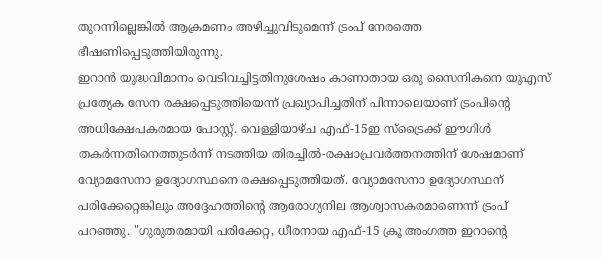തുറന്നില്ലെങ്കിൽ ആക്രമണം അഴിച്ചുവിടുമെന്ന് ട്രംപ് നേരത്തെ ഭീഷണിപ്പെടുത്തിയിരുന്നു.
ഇറാൻ യുദ്ധവിമാനം വെടിവച്ചിട്ടതിനുശേഷം കാണാതായ ഒരു സൈനികനെ യുഎസ് പ്രത്യേക സേന രക്ഷപ്പെടുത്തിയെന്ന് പ്രഖ്യാപിച്ചതിന് പിന്നാലെയാണ് ട്രംപിന്റെ അധിക്ഷേപകരമായ പോസ്റ്റ്. വെള്ളിയാഴ്ച എഫ്-15ഇ സ്ട്രൈക്ക് ഈഗിൾ തകർന്നതിനെത്തുടർന്ന് നടത്തിയ തിരച്ചിൽ-രക്ഷാപ്രവർത്തനത്തിന് ശേഷമാണ് വ്യോമസേനാ ഉദ്യോഗസ്ഥനെ രക്ഷപ്പെടുത്തിയത്. വ്യോമസേനാ ഉദ്യോഗസ്ഥന് പരിക്കേറ്റെങ്കിലും അദ്ദേഹത്തിന്റെ ആരോഗ്യനില ആശ്വാസകരമാണെന്ന് ട്രംപ് പറഞ്ഞു. "ഗുരുതരമായി പരിക്കേറ്റ, ധീരനായ എഫ്-15 ക്രൂ അംഗത്ത ഇറാന്റെ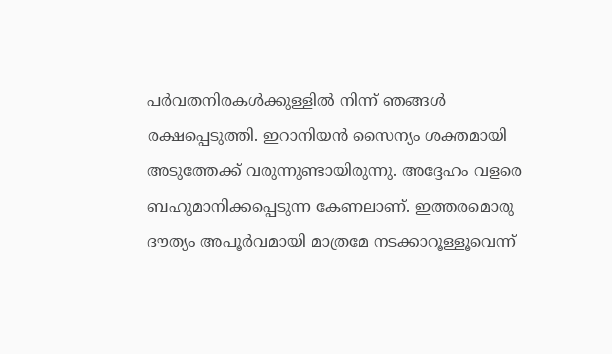പർവതനിരകൾക്കുള്ളിൽ നിന്ന് ഞങ്ങൾ രക്ഷപ്പെടുത്തി. ഇറാനിയൻ സൈന്യം ശക്തമായി അടുത്തേക്ക് വരുന്നുണ്ടായിരുന്നു. അദ്ദേഹം വളരെ ബഹുമാനിക്കപ്പെടുന്ന കേണലാണ്. ഇത്തരമൊരു ദൗത്യം അപൂർവമായി മാത്രമേ നടക്കാറൂള്ളൂവെന്ന്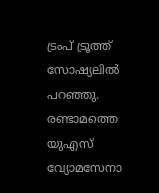ട്രംപ് ട്രൂത്ത് സോഷ്യലിൽ പറഞ്ഞു. രണ്ടാമത്തെ യുഎസ് വ്യോമസേനാ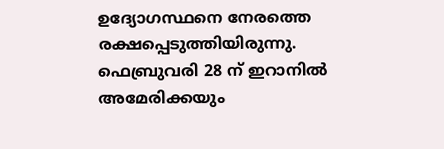ഉദ്യോഗസ്ഥനെ നേരത്തെ രക്ഷപ്പെടുത്തിയിരുന്നു. ഫെബ്രുവരി 28 ന് ഇറാനിൽ അമേരിക്കയും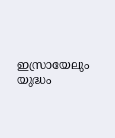ഇസ്രായേലും യുദ്ധം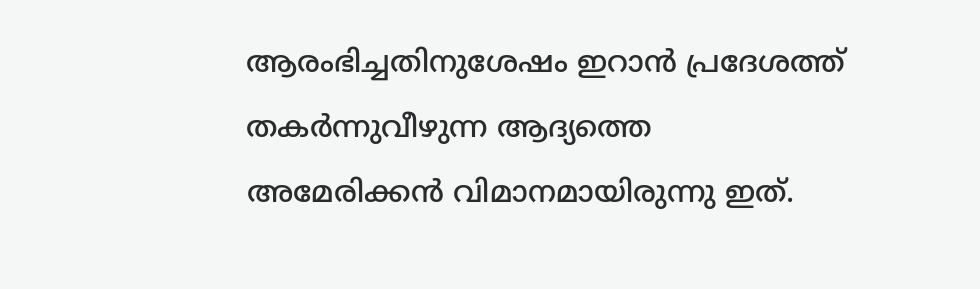ആരംഭിച്ചതിനുശേഷം ഇറാൻ പ്രദേശത്ത് തകർന്നുവീഴുന്ന ആദ്യത്തെ അമേരിക്കൻ വിമാനമായിരുന്നു ഇത്.